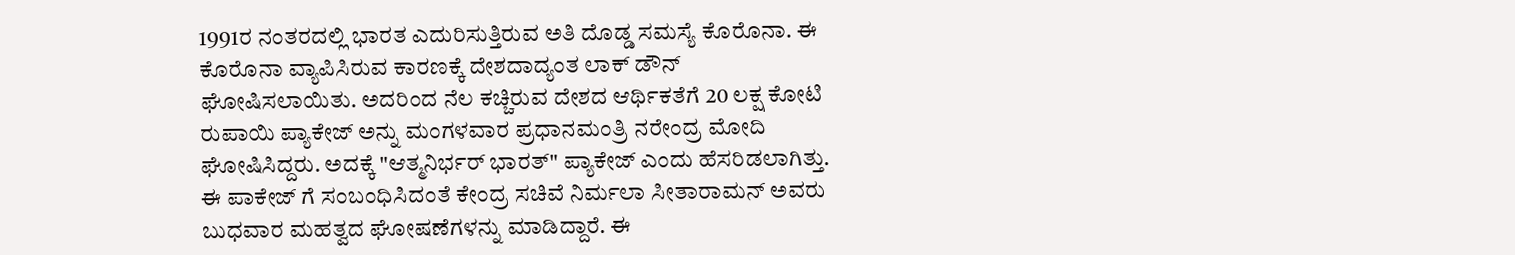1991ರ ನಂತರದಲ್ಲಿ ಭಾರತ ಎದುರಿಸುತ್ತಿರುವ ಅತಿ ದೊಡ್ಡ ಸಮಸ್ಯೆ ಕೊರೊನಾ. ಈ ಕೊರೊನಾ ವ್ಯಾಪಿಸಿರುವ ಕಾರಣಕ್ಕೆ ದೇಶದಾದ್ಯಂತ ಲಾಕ್ ಡೌನ್ ಘೋಷಿಸಲಾಯಿತು. ಅದರಿಂದ ನೆಲ ಕಚ್ಚಿರುವ ದೇಶದ ಆರ್ಥಿಕತೆಗೆ 20 ಲಕ್ಷ ಕೋಟಿ ರುಪಾಯಿ ಪ್ಯಾಕೇಜ್ ಅನ್ನು ಮಂಗಳವಾರ ಪ್ರಧಾನಮಂತ್ರಿ ನರೇಂದ್ರ ಮೋದಿ ಘೋಷಿಸಿದ್ದರು. ಅದಕ್ಕೆ "ಆತ್ಮನಿರ್ಭರ್ ಭಾರತ್" ಪ್ಯಾಕೇಜ್ ಎಂದು ಹೆಸರಿಡಲಾಗಿತ್ತು.
ಈ ಪಾಕೇಜ್ ಗೆ ಸಂಬಂಧಿಸಿದಂತೆ ಕೇಂದ್ರ ಸಚಿವೆ ನಿರ್ಮಲಾ ಸೀತಾರಾಮನ್ ಅವರು ಬುಧವಾರ ಮಹತ್ವದ ಘೋಷಣೆಗಳನ್ನು ಮಾಡಿದ್ದಾರೆ. ಈ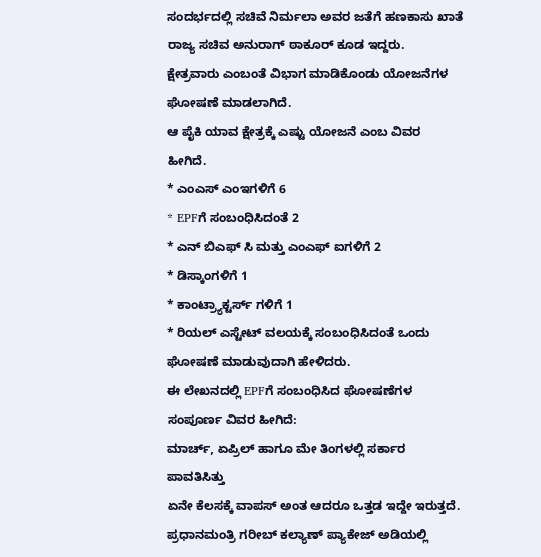ಸಂದರ್ಭದಲ್ಲಿ ಸಚಿವೆ ನಿರ್ಮಲಾ ಅವರ ಜತೆಗೆ ಹಣಕಾಸು ಖಾತೆ ರಾಜ್ಯ ಸಚಿವ ಅನುರಾಗ್ ಠಾಕೂರ್ ಕೂಡ ಇದ್ದರು.
ಕ್ಷೇತ್ರವಾರು ಎಂಬಂತೆ ವಿಭಾಗ ಮಾಡಿಕೊಂಡು ಯೋಜನೆಗಳ ಘೋಷಣೆ ಮಾಡಲಾಗಿದೆ.
ಆ ಪೈಕಿ ಯಾವ ಕ್ಷೇತ್ರಕ್ಕೆ ಎಷ್ಟು ಯೋಜನೆ ಎಂಬ ವಿವರ ಹೀಗಿದೆ.
* ಎಂಎಸ್ ಎಂಇಗಳಿಗೆ 6
* EPFಗೆ ಸಂಬಂಧಿಸಿದಂತೆ 2
* ಎನ್ ಬಿಎಫ್ ಸಿ ಮತ್ತು ಎಂಎಫ್ ಐಗಳಿಗೆ 2
* ಡಿಸ್ಕಾಂಗಳಿಗೆ 1
* ಕಾಂಟ್ರ್ಯಾಕ್ಟರ್ಸ್ ಗಳಿಗೆ 1
* ರಿಯಲ್ ಎಸ್ಟೇಟ್ ವಲಯಕ್ಕೆ ಸಂಬಂಧಿಸಿದಂತೆ ಒಂದು ಘೋಷಣೆ ಮಾಡುವುದಾಗಿ ಹೇಳಿದರು.
ಈ ಲೇಖನದಲ್ಲಿ EPFಗೆ ಸಂಬಂಧಿಸಿದ ಘೋಷಣೆಗಳ ಸಂಪೂರ್ಣ ವಿವರ ಹೀಗಿದೆ:
ಮಾರ್ಚ್, ಏಪ್ರಿಲ್ ಹಾಗೂ ಮೇ ತಿಂಗಳಲ್ಲಿ ಸರ್ಕಾರ ಪಾವತಿಸಿತ್ತು
ಏನೇ ಕೆಲಸಕ್ಕೆ ವಾಪಸ್ ಅಂತ ಆದರೂ ಒತ್ತಡ ಇದ್ದೇ ಇರುತ್ತದೆ. ಪ್ರಧಾನಮಂತ್ರಿ ಗರೀಬ್ ಕಲ್ಯಾಣ್ ಪ್ಯಾಕೇಜ್ ಅಡಿಯಲ್ಲಿ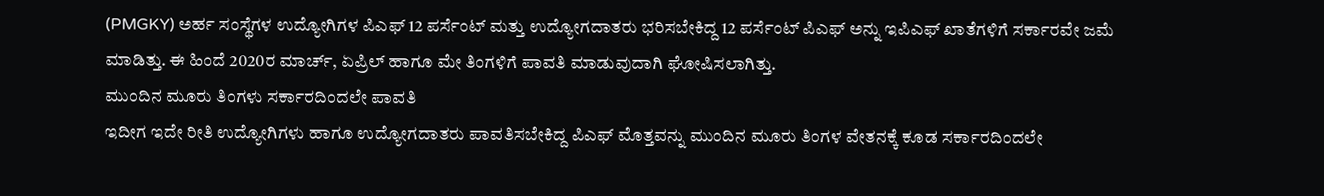(PMGKY) ಅರ್ಹ ಸಂಸ್ಥೆಗಳ ಉದ್ಯೋಗಿಗಳ ಪಿಎಫ್ 12 ಪರ್ಸೆಂಟ್ ಮತ್ತು ಉದ್ಯೋಗದಾತರು ಭರಿಸಬೇಕಿದ್ದ 12 ಪರ್ಸೆಂಟ್ ಪಿಎಫ್ ಅನ್ನು ಇಪಿಎಫ್ ಖಾತೆಗಳಿಗೆ ಸರ್ಕಾರವೇ ಜಮೆ ಮಾಡಿತ್ತು. ಈ ಹಿಂದೆ 2020ರ ಮಾರ್ಚ್, ಏಪ್ರಿಲ್ ಹಾಗೂ ಮೇ ತಿಂಗಳಿಗೆ ಪಾವತಿ ಮಾಡುವುದಾಗಿ ಘೋಷಿಸಲಾಗಿತ್ತು.
ಮುಂದಿನ ಮೂರು ತಿಂಗಳು ಸರ್ಕಾರದಿಂದಲೇ ಪಾವತಿ
ಇದೀಗ ಇದೇ ರೀತಿ ಉದ್ಯೋಗಿಗಳು ಹಾಗೂ ಉದ್ಯೋಗದಾತರು ಪಾವತಿಸಬೇಕಿದ್ದ ಪಿಎಫ್ ಮೊತ್ತವನ್ನು ಮುಂದಿನ ಮೂರು ತಿಂಗಳ ವೇತನಕ್ಕೆ ಕೂಡ ಸರ್ಕಾರದಿಂದಲೇ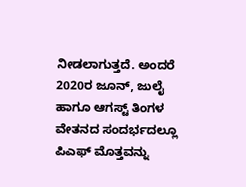ನೀಡಲಾಗುತ್ತದೆ. ಅಂದರೆ 2020ರ ಜೂನ್, ಜುಲೈ ಹಾಗೂ ಆಗಸ್ಟ್ ತಿಂಗಳ ವೇತನದ ಸಂದರ್ಭದಲ್ಲೂ ಪಿಎಫ್ ಮೊತ್ತವನ್ನು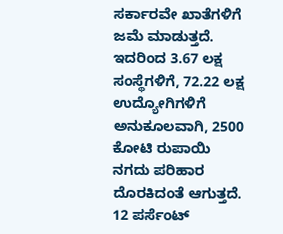ಸರ್ಕಾರವೇ ಖಾತೆಗಳಿಗೆ ಜಮೆ ಮಾಡುತ್ತದೆ. ಇದರಿಂದ 3.67 ಲಕ್ಷ ಸಂಸ್ಥೆಗಳಿಗೆ, 72.22 ಲಕ್ಷ ಉದ್ಯೋಗಿಗಳಿಗೆ ಅನುಕೂಲವಾಗಿ, 2500 ಕೋಟಿ ರುಪಾಯಿ ನಗದು ಪರಿಹಾರ ದೊರಕಿದಂತೆ ಆಗುತ್ತದೆ.
12 ಪರ್ಸೆಂಟ್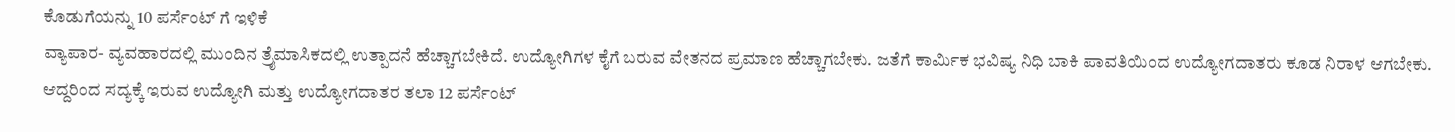ಕೊಡುಗೆಯನ್ನು 10 ಪರ್ಸೆಂಟ್ ಗೆ ಇಳಿಕೆ
ವ್ಯಾಪಾರ- ವ್ಯವಹಾರದಲ್ಲಿ ಮುಂದಿನ ತ್ರೈಮಾಸಿಕದಲ್ಲಿ ಉತ್ಪಾದನೆ ಹೆಚ್ಚಾಗಬೇಕಿದೆ. ಉದ್ಯೋಗಿಗಳ ಕೈಗೆ ಬರುವ ವೇತನದ ಪ್ರಮಾಣ ಹೆಚ್ಚಾಗಬೇಕು. ಜತೆಗೆ ಕಾರ್ಮಿಕ ಭವಿಷ್ಯ ನಿಧಿ ಬಾಕಿ ಪಾವತಿಯಿಂದ ಉದ್ಯೋಗದಾತರು ಕೂಡ ನಿರಾಳ ಆಗಬೇಕು. ಆದ್ದರಿಂದ ಸದ್ಯಕ್ಕೆ ಇರುವ ಉದ್ಯೋಗಿ ಮತ್ತು ಉದ್ಯೋಗದಾತರ ತಲಾ 12 ಪರ್ಸೆಂಟ್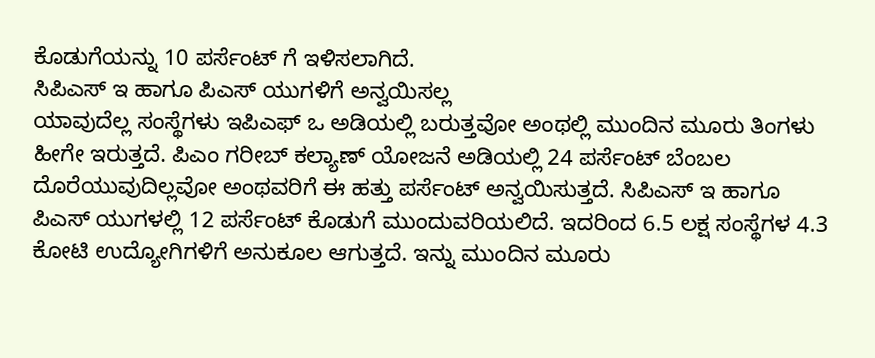ಕೊಡುಗೆಯನ್ನು 10 ಪರ್ಸೆಂಟ್ ಗೆ ಇಳಿಸಲಾಗಿದೆ.
ಸಿಪಿಎಸ್ ಇ ಹಾಗೂ ಪಿಎಸ್ ಯುಗಳಿಗೆ ಅನ್ವಯಿಸಲ್ಲ
ಯಾವುದೆಲ್ಲ ಸಂಸ್ಥೆಗಳು ಇಪಿಎಫ್ ಒ ಅಡಿಯಲ್ಲಿ ಬರುತ್ತವೋ ಅಂಥಲ್ಲಿ ಮುಂದಿನ ಮೂರು ತಿಂಗಳು ಹೀಗೇ ಇರುತ್ತದೆ. ಪಿಎಂ ಗರೀಬ್ ಕಲ್ಯಾಣ್ ಯೋಜನೆ ಅಡಿಯಲ್ಲಿ 24 ಪರ್ಸೆಂಟ್ ಬೆಂಬಲ ದೊರೆಯುವುದಿಲ್ಲವೋ ಅಂಥವರಿಗೆ ಈ ಹತ್ತು ಪರ್ಸೆಂಟ್ ಅನ್ವಯಿಸುತ್ತದೆ. ಸಿಪಿಎಸ್ ಇ ಹಾಗೂ ಪಿಎಸ್ ಯುಗಳಲ್ಲಿ 12 ಪರ್ಸೆಂಟ್ ಕೊಡುಗೆ ಮುಂದುವರಿಯಲಿದೆ. ಇದರಿಂದ 6.5 ಲಕ್ಷ ಸಂಸ್ಥೆಗಳ 4.3 ಕೋಟಿ ಉದ್ಯೋಗಿಗಳಿಗೆ ಅನುಕೂಲ ಆಗುತ್ತದೆ. ಇನ್ನು ಮುಂದಿನ ಮೂರು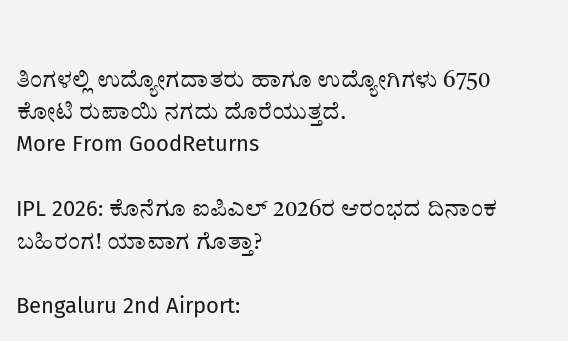ತಿಂಗಳಲ್ಲಿ ಉದ್ಯೋಗದಾತರು ಹಾಗೂ ಉದ್ಯೋಗಿಗಳು 6750 ಕೋಟಿ ರುಪಾಯಿ ನಗದು ದೊರೆಯುತ್ತದೆ.
More From GoodReturns

IPL 2026: ಕೊನೆಗೂ ಐಪಿಎಲ್ 2026ರ ಆರಂಭದ ದಿನಾಂಕ ಬಹಿರಂಗ! ಯಾವಾಗ ಗೊತ್ತಾ?

Bengaluru 2nd Airport: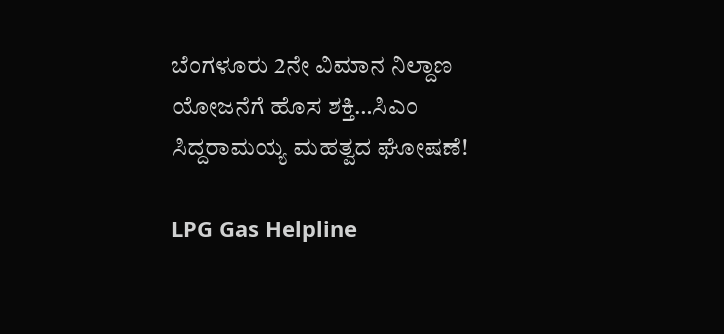ಬೆಂಗಳೂರು 2ನೇ ವಿಮಾನ ನಿಲ್ದಾಣ ಯೋಜನೆಗೆ ಹೊಸ ಶಕ್ತಿ…ಸಿಎಂ ಸಿದ್ದರಾಮಯ್ಯ ಮಹತ್ವದ ಘೋಷಣೆ!

LPG Gas Helpline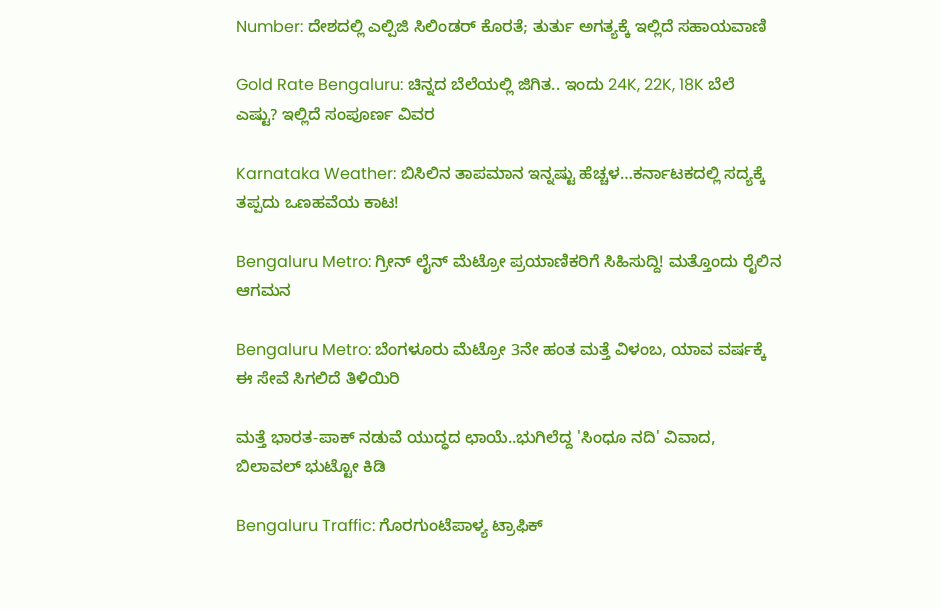Number: ದೇಶದಲ್ಲಿ ಎಲ್ಪಿಜಿ ಸಿಲಿಂಡರ್ ಕೊರತೆ; ತುರ್ತು ಅಗತ್ಯಕ್ಕೆ ಇಲ್ಲಿದೆ ಸಹಾಯವಾಣಿ

Gold Rate Bengaluru: ಚಿನ್ನದ ಬೆಲೆಯಲ್ಲಿ ಜಿಗಿತ.. ಇಂದು 24K, 22K, 18K ಬೆಲೆ ಎಷ್ಟು? ಇಲ್ಲಿದೆ ಸಂಪೂರ್ಣ ವಿವರ

Karnataka Weather: ಬಿಸಿಲಿನ ತಾಪಮಾನ ಇನ್ನಷ್ಟು ಹೆಚ್ಚಳ…ಕರ್ನಾಟಕದಲ್ಲಿ ಸದ್ಯಕ್ಕೆ ತಪ್ಪದು ಒಣಹವೆಯ ಕಾಟ!

Bengaluru Metro: ಗ್ರೀನ್ ಲೈನ್ ಮೆಟ್ರೋ ಪ್ರಯಾಣಿಕರಿಗೆ ಸಿಹಿಸುದ್ದಿ! ಮತ್ತೊಂದು ರೈಲಿನ ಆಗಮನ

Bengaluru Metro: ಬೆಂಗಳೂರು ಮೆಟ್ರೋ 3ನೇ ಹಂತ ಮತ್ತೆ ವಿಳಂಬ, ಯಾವ ವರ್ಷಕ್ಕೆ ಈ ಸೇವೆ ಸಿಗಲಿದೆ ತಿಳಿಯಿರಿ

ಮತ್ತೆ ಭಾರತ-ಪಾಕ್ ನಡುವೆ ಯುದ್ಧದ ಛಾಯೆ..ಭುಗಿಲೆದ್ದ 'ಸಿಂಧೂ ನದಿ' ವಿವಾದ, ಬಿಲಾವಲ್ ಭುಟ್ಟೋ ಕಿಡಿ

Bengaluru Traffic: ಗೊರಗುಂಟೆಪಾಳ್ಯ ಟ್ರಾಫಿಕ್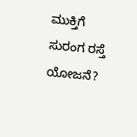ಮುಕ್ತಿಗೆ ಸುರಂಗ ರಸ್ತೆ ಯೋಜನೆ?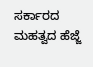ಸರ್ಕಾರದ ಮಹತ್ವದ ಹೆಜ್ಜೆ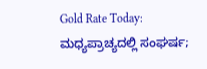Gold Rate Today: ಮಧ್ಯಪ್ರಾಚ್ಯದಲ್ಲಿ ಸಂಘರ್ಷ;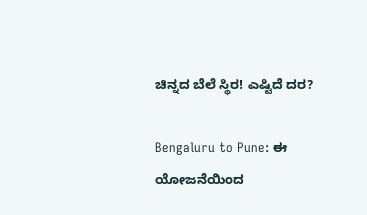ಚಿನ್ನದ ಬೆಲೆ ಸ್ಥಿರ! ಎಷ್ಟಿದೆ ದರ?

Bengaluru to Pune: ಈ ಯೋಜನೆಯಿಂದ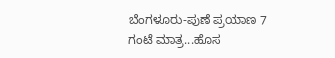ಬೆಂಗಳೂರು-ಪುಣೆ ಪ್ರಯಾಣ 7 ಗಂಟೆ ಮಾತ್ರ...ಹೊಸ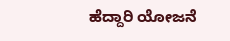ಹೆದ್ದಾರಿ ಯೋಜನೆ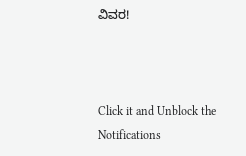ವಿವರ!



Click it and Unblock the Notifications